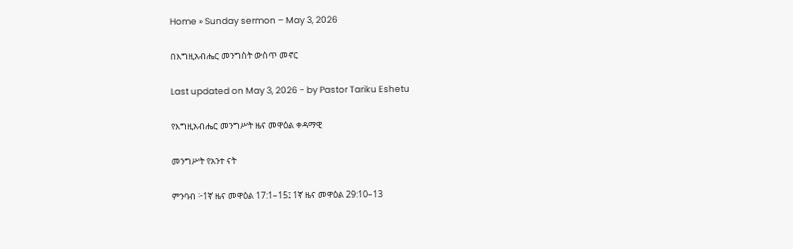Home » Sunday sermon – May 3, 2026

በእግዚአብሔር መንግስት ውስጥ መኖር

Last updated on May 3, 2026 - by Pastor Tariku Eshetu

የእግዚአብሔር መንግሥት ዜና መዋዕል ቀዳማዊ

መንግሥት የአንተ ናት

ምንባብ ፦1ኛ ዜና መዋዕል 17:1–15፤ 1ኛ ዜና መዋዕል 29:10–13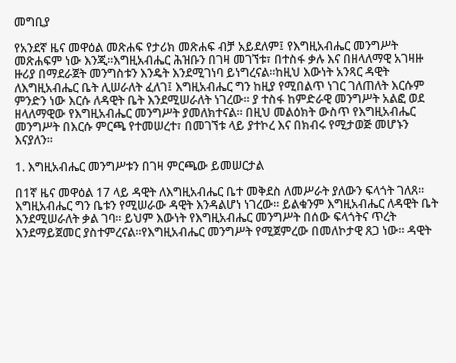መግቢያ

የአንደኛ ዜና መዋዕል መጽሐፍ የታሪክ መጽሐፍ ብቻ አይደለም፤ የእግዚአብሔር መንግሥት መጽሐፍም ነው እንጂ።እግዚአብሔር ሕዝቡን በገዛ መገኘቱ፣ በተስፋ ቃሉ እና በዘላለማዊ አገዛዙ ዙሪያ በማደራጀት መንግስቱን እንዴት እንደሚገነባ ይነግረናል።ከዚህ እውነት አንጻር ዳዊት ለእግዚአብሔር ቤት ሊሠራለት ፈለገ፤ እግዚአብሔር ግን ከዚያ የሚበልጥ ነገር ገለጠለት እርሱም ምንድን ነው እርሱ ለዳዊት ቤት እንደሚሠራለት ነገረው። ያ ተስፋ ከምድራዊ መንግሥት አልፎ ወደ ዘላለማዊው የእግዚአብሔር መንግሥት ያመለክተናል። በዚህ መልዕክት ውስጥ የእግዚአብሔር መንግሥት በእርሱ ምርጫ የተመሠረተ፣ በመገኘቱ ላይ ያተኮረ እና በክብሩ የሚታወጅ መሆኑን እናያለን።

1. እግዚአብሔር መንግሥቱን በገዛ ምርጫው ይመሠርታል

በ1ኛ ዜና መዋዕል 17 ላይ ዳዊት ለእግዚአብሔር ቤተ መቅደስ ለመሥራት ያለውን ፍላጎት ገለጸ። እግዚአብሔር ግን ቤቱን የሚሠራው ዳዊት እንዳልሆነ ነገረው። ይልቁንም እግዚአብሔር ለዳዊት ቤት እንደሚሠራለት ቃል ገባ። ይህም እውነት የእግዚአብሔር መንግሥት በሰው ፍላጎትና ጥረት እንደማይጀመር ያስተምረናል።የእግዚአብሔር መንግሥት የሚጀምረው በመለኮታዊ ጸጋ ነው። ዳዊት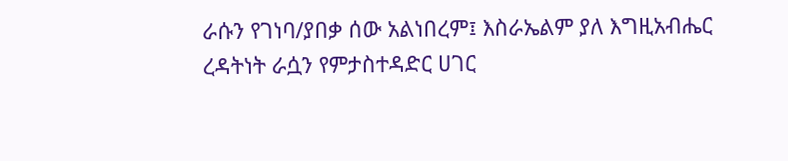ራሱን የገነባ/ያበቃ ሰው አልነበረም፤ እስራኤልም ያለ እግዚአብሔር ረዳትነት ራሷን የምታስተዳድር ሀገር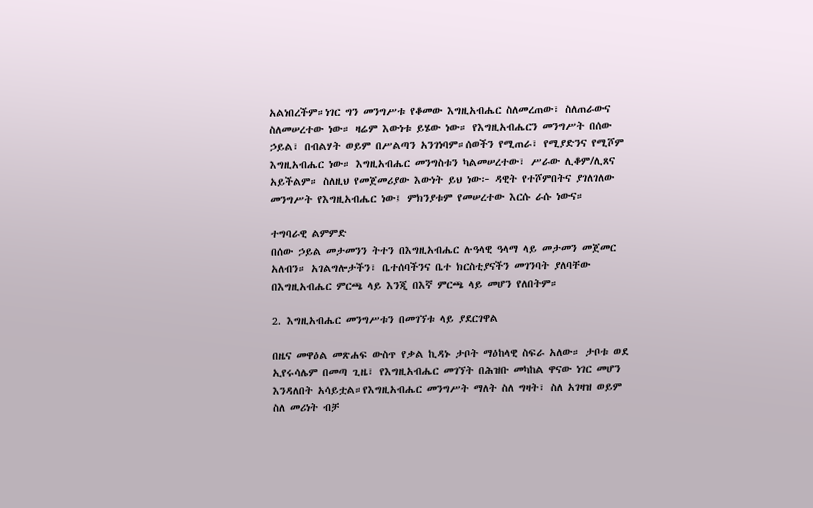አልነበረችም።ነገር ግን መንግሥቱ የቆመው እግዚአብሔር ስለመረጠው፣ ስለጠራውና ስለመሠረተው ነው። ዛሬም እውነቱ ይሄው ነው። የእግዚአብሔርን መንግሥት በሰው ኃይል፣ በብልሃት ወይም በሥልጣን አንገነባም።ሰወችን የሚጠራ፣ የሚያድንና የሚሾም እግዚአብሔር ነው። እግዚአብሔር መንግስቱን ካልመሠረተው፣ ሥራው ሊቆም/ሊጸና አይችልም። ስለዚህ የመጀመሪያው እውነት ይህ ነው፦ ዳዊት የተሾምበትና ያገለገለው መንግሥት የእግዚአብሔር ነው፤ ምክንያቱም የመሠረተው እርሱ ራሱ ነውና።

ተግባራዊ ልምምድ
በሰው ኃይል መታመንን ትተን በእግዚአብሔር ሉዓላዊ ዓላማ ላይ መታመን መጀመር አለብን። አገልግሎታችን፣ ቤተሰባችንና ቤተ ክርስቲያናችን መገንባት ያለባቸው በእግዚአብሔር ምርጫ ላይ እንጂ በእኛ ምርጫ ላይ መሆን የለበትም።

2. እግዚአብሔር መንግሥቱን በመገኘቱ ላይ ያደርገዋል

በዜና መዋዕል መጽሐፍ ውስጥ የቃል ኪዳኑ ታቦት ማዕከላዊ ስፍራ አለው። ታቦቱ ወደ ኢየሩሳሌም በመጣ ጊዜ፣ የእግዚአብሔር መገኘት በሕዝቡ መካከል ዋናው ነገር መሆን እንዳለበት አሳይቷል።የእግዚአብሔር መንግሥት ማለት ስለ ግዛት፣ ስለ አገዛዝ ወይም ስለ መሪነት ብቻ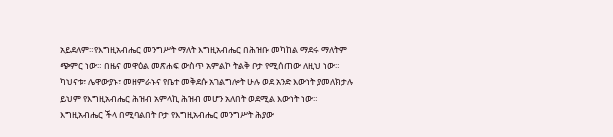አይደለም።የእግዚአብሔር መንግሥት ማለት እግዚአብሔር በሕዝቡ መካከል ማደሩ ማለትም ጭምር ነው። በዜና መዋዕል መጽሐፍ ውስጥ አምልኮ ትልቅ ቦታ የሚሰጠው ለዚህ ነው። ካህናቱ፣ ሌዋውያኑ፣ መዘምራኑና የቤተ መቅደሱ አገልግሎት ሁሉ ወደ አንድ እውነት ያመለክታሉ ይህም የእግዚአብሔር ሕዝብ አምላኪ ሕዝብ መሆን አለበት ወደሚል እውነት ነው። እግዚአብሔር ችላ በሚባልበት ቦታ የእግዚአብሔር መንግሥት ሕያው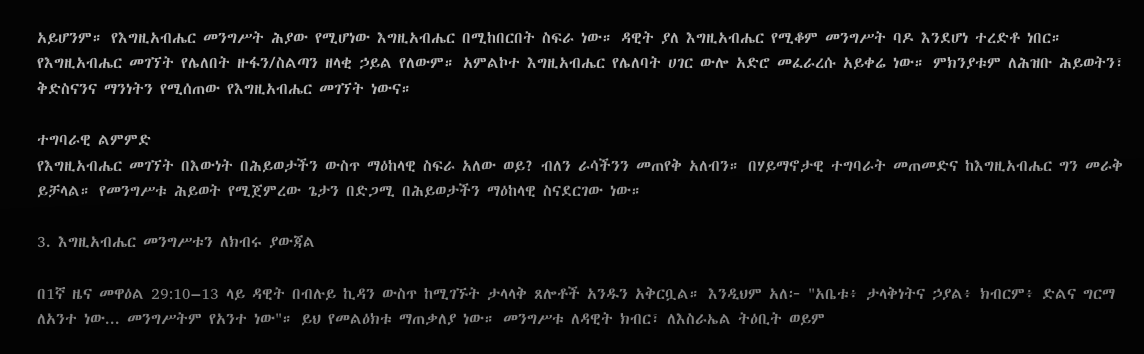አይሆንም። የእግዚአብሔር መንግሥት ሕያው የሚሆነው እግዚአብሔር በሚከበርበት ስፍራ ነው። ዳዊት ያለ እግዚአብሔር የሚቆም መንግሥት ባዶ እንደሆነ ተረድቶ ነበር። የእግዚአብሔር መገኘት የሌለበት ዙፋን/ስልጣን ዘላቂ ኃይል የለውም። አምልኮተ እግዚአብሔር የሌለባት ሀገር ውሎ አድሮ መፈራረሱ አይቀሬ ነው። ምክንያቱም ለሕዝቡ ሕይወትን፣ ቅድስናንና ማንነትን የሚሰጠው የእግዚአብሔር መገኘት ነውና።

ተግባራዊ ልምምድ
የእግዚአብሔር መገኘት በእውነት በሕይወታችን ውስጥ ማዕከላዊ ስፍራ አለው ወይ? ብለን ራሳችንን መጠየቅ አለብን። በሃይማኖታዊ ተግባራት መጠመድና ከእግዚአብሔር ግን መራቅ ይቻላል። የመንግሥቱ ሕይወት የሚጀምረው ጌታን በድጋሚ በሕይወታችን ማዕከላዊ ስናደርገው ነው።

3. እግዚአብሔር መንግሥቱን ለክብሩ ያውጃል

በ1ኛ ዜና መዋዕል 29:10–13 ላይ ዳዊት በብሉይ ኪዳን ውስጥ ከሚገኙት ታላላቅ ጸሎቶች አንዱን አቅርቧል። እንዲህም አለ፦ "አቤቱ፥ ታላቅነትና ኃያል፥ ክብርም፥ ድልና ግርማ ለአንተ ነው... መንግሥትም የአንተ ነው"። ይህ የመልዕክቱ ማጠቃለያ ነው። መንግሥቱ ለዳዊት ክብር፣ ለእስራኤል ትዕቢት ወይም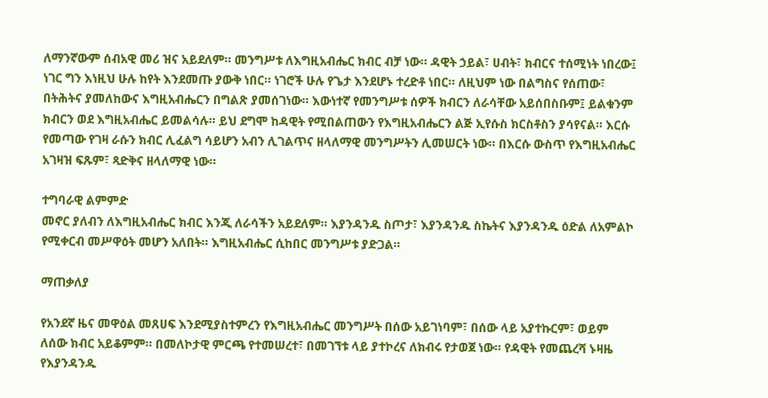ለማንኛውም ሰብአዊ መሪ ዝና አይደለም። መንግሥቱ ለእግዚአብሔር ክብር ብቻ ነው። ዳዊት ኃይል፣ ሀብት፣ ክብርና ተሰሚነት ነበረው፤ ነገር ግን እነዚህ ሁሉ ከየት እንደመጡ ያውቅ ነበር። ነገሮች ሁሉ የጌታ እንደሆኑ ተረድቶ ነበር። ለዚህም ነው በልግስና የሰጠው፣ በትሕትና ያመለከውና እግዚአብሔርን በግልጽ ያመሰገነው። እውነተኛ የመንግሥቱ ሰዎች ክብርን ለራሳቸው አይሰበስቡም፤ ይልቁንም ክብርን ወደ እግዚአብሔር ይመልሳሉ። ይህ ደግሞ ከዳዊት የሚበልጠውን የእግዚአብሔርን ልጅ ኢየሱስ ክርስቶስን ያሳየናል። እርሱ የመጣው የገዛ ራሱን ክብር ሊፈልግ ሳይሆን አብን ሊገልጥና ዘላለማዊ መንግሥትን ሊመሠርት ነው። በእርሱ ውስጥ የእግዚአብሔር አገዛዝ ፍጹም፣ ጻድቅና ዘላለማዊ ነው።

ተግባራዊ ልምምድ
መኖር ያለብን ለእግዚአብሔር ክብር እንጂ ለራሳችን አይደለም። እያንዳንዱ ስጦታ፣ እያንዳንዱ ስኬትና እያንዳንዱ ዕድል ለአምልኮ የሚቀርብ መሥዋዕት መሆን አለበት። እግዚአብሔር ሲከበር መንግሥቱ ያድጋል።

ማጠቃለያ

የአንደኛ ዜና መዋዕል መጸሀፍ እንደሚያስተምረን የእግዚአብሔር መንግሥት በሰው አይገነባም፣ በሰው ላይ አያተኩርም፣ ወይም ለሰው ክብር አይቆምም። በመለኮታዊ ምርጫ የተመሠረተ፣ በመገኘቱ ላይ ያተኮረና ለክብሩ የታወጀ ነው። የዳዊት የመጨረሻ ኑዛዜ የእያንዳንዱ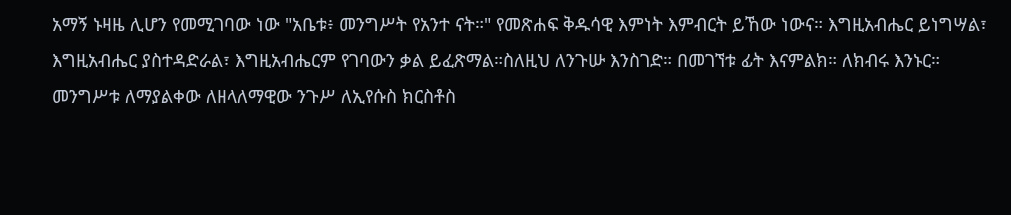አማኝ ኑዛዜ ሊሆን የመሚገባው ነው "አቤቱ፥ መንግሥት የአንተ ናት።" የመጽሐፍ ቅዱሳዊ እምነት እምብርት ይኸው ነውና። እግዚአብሔር ይነግሣል፣ እግዚአብሔር ያስተዳድራል፣ እግዚአብሔርም የገባውን ቃል ይፈጽማል።ስለዚህ ለንጉሡ እንስገድ። በመገኘቱ ፊት እናምልክ። ለክብሩ እንኑር። መንግሥቱ ለማያልቀው ለዘላለማዊው ንጉሥ ለኢየሱስ ክርስቶስ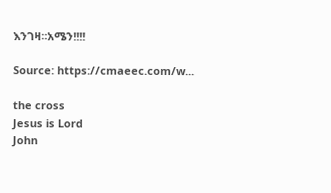እንገዛ።አሜን!!!!

Source: https://cmaeec.com/w...

the cross
Jesus is Lord
John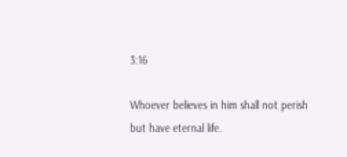3:16

Whoever believes in him shall not perish but have eternal life.